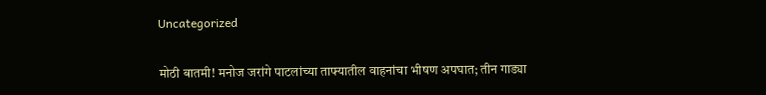Uncategorized

मोठी बातमी! मनोज जरांगे पाटलांच्या ताफ्यातील वाहनांचा भीषण अपघात; तीन गाड्या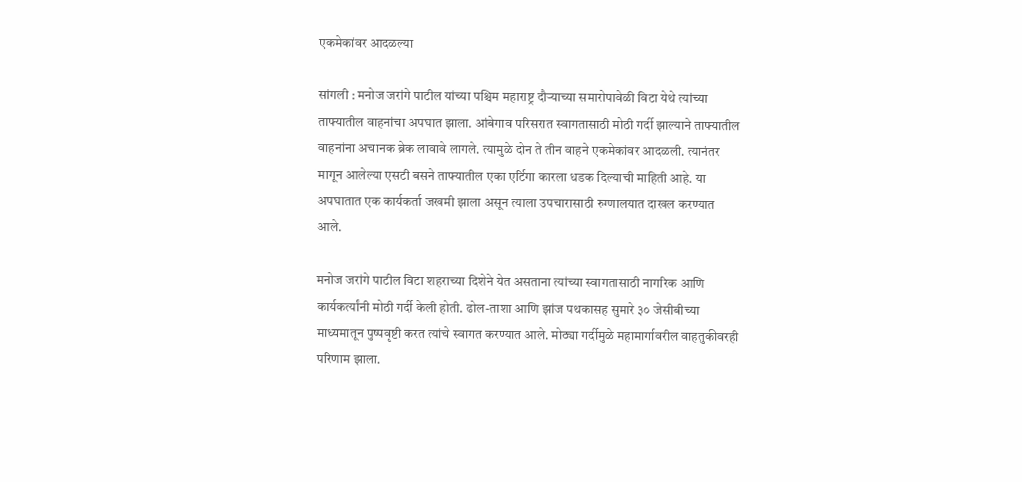एकमेकांवर आदळल्या

सांगली : मनोज जरांगे पाटील यांच्या पश्चिम महाराष्ट्र दौऱ्याच्या समारोपावेळी विटा येथे त्यांच्या ताफ्यातील वाहनांचा अपघात झाला. आंबेगाव परिसरात स्वागतासाठी मोठी गर्दी झाल्याने ताफ्यातील वाहनांना अचानक ब्रेक लावावे लागले. त्यामुळे दोन ते तीन वाहने एकमेकांवर आदळली. त्यानंतर मागून आलेल्या एसटी बसने ताफ्यातील एका एर्टिगा कारला धडक दिल्याची माहिती आहे. या अपघातात एक कार्यकर्ता जखमी झाला असून त्याला उपचारासाठी रुग्णालयात दाखल करण्यात आले.

मनोज जरांगे पाटील विटा शहराच्या दिशेने येत असताना त्यांच्या स्वागतासाठी नागरिक आणि कार्यकर्त्यांनी मोठी गर्दी केली होती. ढोल-ताशा आणि झांज पथकासह सुमारे ३० जेसीबीच्या माध्यमातून पुष्पवृष्टी करत त्यांचे स्वागत करण्यात आले. मोठ्या गर्दीमुळे महामार्गावरील वाहतुकीवरही परिणाम झाला.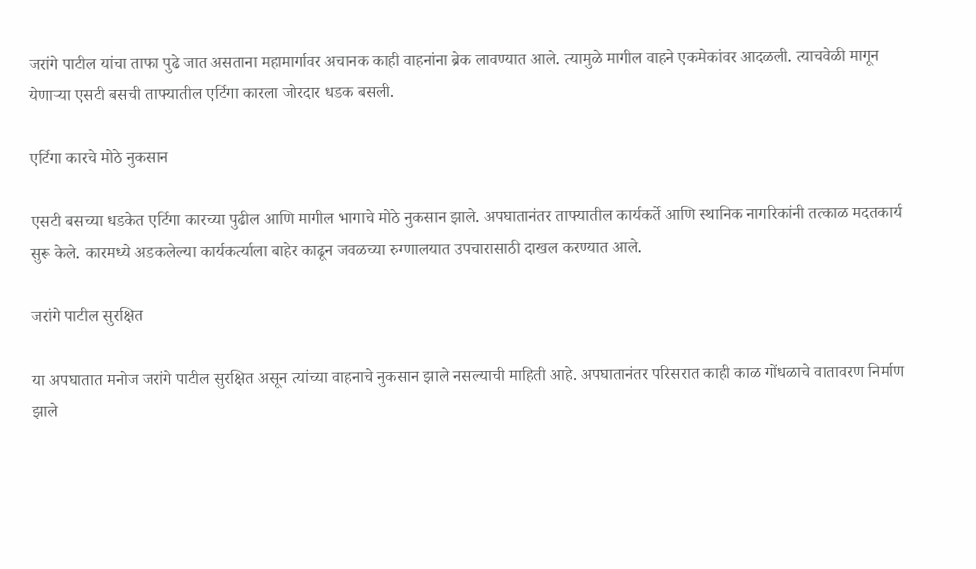जरांगे पाटील यांचा ताफा पुढे जात असताना महामार्गावर अचानक काही वाहनांना ब्रेक लावण्यात आले. त्यामुळे मागील वाहने एकमेकांवर आदळली. त्याचवेळी मागून येणाऱ्या एसटी बसची ताफ्यातील एर्टिगा कारला जोरदार धडक बसली.

एर्टिगा कारचे मोठे नुकसान

एसटी बसच्या धडकेत एर्टिगा कारच्या पुढील आणि मागील भागाचे मोठे नुकसान झाले. अपघातानंतर ताफ्यातील कार्यकर्ते आणि स्थानिक नागरिकांनी तत्काळ मदतकार्य सुरू केले. कारमध्ये अडकलेल्या कार्यकर्त्याला बाहेर काढून जवळच्या रुग्णालयात उपचारासाठी दाखल करण्यात आले.

जरांगे पाटील सुरक्षित

या अपघातात मनोज जरांगे पाटील सुरक्षित असून त्यांच्या वाहनाचे नुकसान झाले नसल्याची माहिती आहे. अपघातानंतर परिसरात काही काळ गोंधळाचे वातावरण निर्माण झाले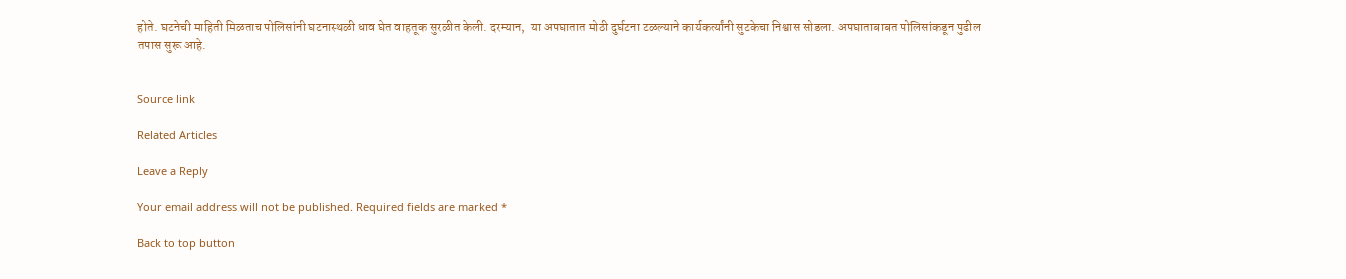होते. घटनेची माहिती मिळताच पोलिसांनी घटनास्थळी धाव घेत वाहतूक सुरळीत केली. दरम्यान,  या अपघातात मोठी दुर्घटना टळल्याने कार्यकर्त्यांनी सुटकेचा निश्वास सोडला. अपघाताबाबत पोलिसांकडून पुढील तपास सुरू आहे.


Source link

Related Articles

Leave a Reply

Your email address will not be published. Required fields are marked *

Back to top button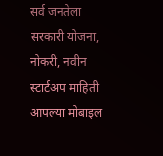सर्व जनतेला सरकारी योजना, नोकरी, नवीन स्टार्टअप माहिती आपल्या मोबाइल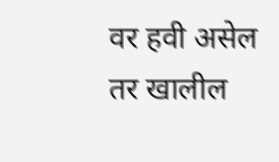वर हवी असेल तर खालील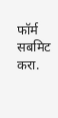फॉर्म सबमिट करा.